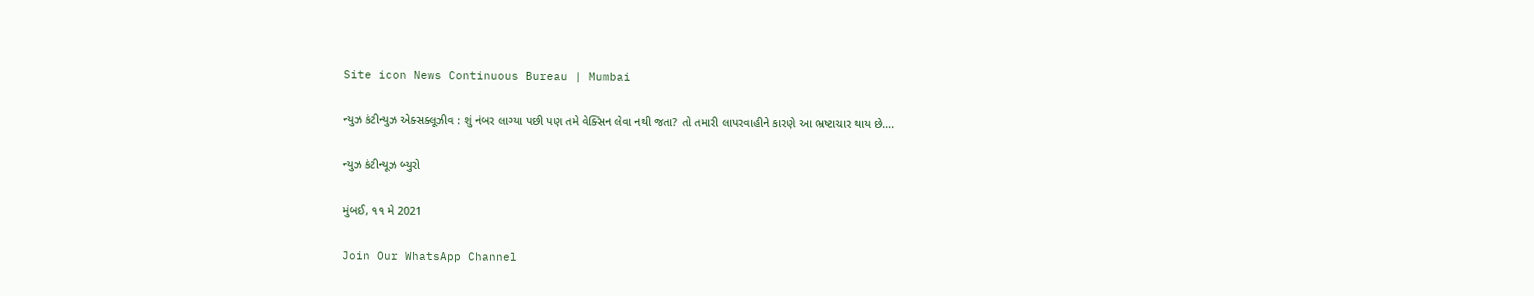Site icon News Continuous Bureau | Mumbai

ન્યુઝ કંટીન્યુઝ એક્સક્લૂઝીવ : શું નંબર લાગ્યા પછી પણ તમે વેક્સિન લેવા નથી જતા? તો તમારી લાપરવાહીને કારણે આ ભ્રષ્ટાચાર થાય છે….

ન્યુઝ કંટીન્યૂઝ બ્યુરો

મુંબઈ, ૧૧ મે 2021

Join Our WhatsApp Channel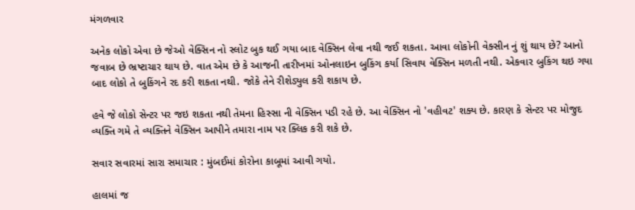મંગળવાર

અનેક લોકો એવા છે જેઓ વેક્સિન નો સ્લોટ બુક થઈ ગયા બાદ વેક્સિન લેવા નથી જઈ શકતા. આવા લોકોની વેક્સીન નું શું થાય છે? આનો જવાબ છે ભ્રષ્ટાચાર થાય છે. વાત એમ છે કે આજની તારીખમાં ઓનલાઇન બુકિંગ કર્યા સિવાય વેક્સિન મળતી નથી. એકવાર બુકિંગ થઇ ગયા બાદ લોકો તે બુકિંગને રદ કરી શકતા નથી. જોકે તેને રીશેડ્યુલ કરી શકાય છે.

હવે જે લોકો સેન્ટર પર જઇ શકતા નથી તેમના હિસ્સા ની વેક્સિન પડી રહે છે. આ વેક્સિન નો 'વહીવટ' શક્ય છે. કારણ કે સેન્ટર પર મોજુદ વ્યક્તિ ગમે તે વ્યક્તિને વેક્સિન આપીને તમારા નામ પર ક્લિક કરી શકે છે.

સવાર સવારમાં સારા સમાચાર : મુંબઈમાં કોરોના કાબૂમાં આવી ગયો.

હાલમાં જ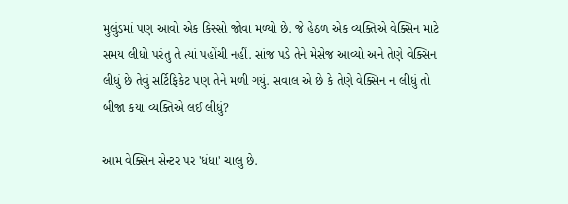મુલુંડમાં પણ આવો એક કિસ્સો જોવા મળ્યો છે. જે હેઠળ એક વ્યક્તિએ વેક્સિન માટે સમય લીધો પરંતુ તે ત્યાં પહોંચી નહીં. સાંજ પડે તેને મેસેજ આવ્યો અને તેણે વેક્સિન લીધું છે તેવું સર્ટિફિકેટ પણ તેને મળી ગયું. સવાલ એ છે કે તેણે વેક્સિન ન લીધું તો બીજા કયા વ્યક્તિએ લઈ લીધું?

આમ વેક્સિન સેન્ટર પર 'ધંધા' ચાલુ છે.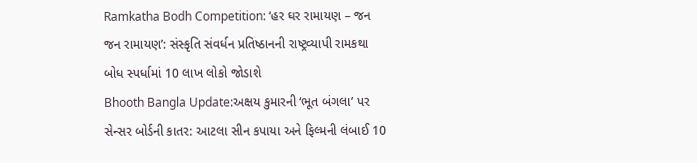Ramkatha Bodh Competition: ‘હર ઘર રામાયણ – જન જન રામાયણ’: સંસ્કૃતિ સંવર્ધન પ્રતિષ્ઠાનની રાષ્ટ્રવ્યાપી રામકથા બોધ સ્પર્ધામાં 10 લાખ લોકો જોડાશે
Bhooth Bangla Update:અક્ષય કુમારની ‘ભૂત બંગલા’ પર સેન્સર બોર્ડની કાતર: આટલા સીન કપાયા અને ફિલ્મની લંબાઈ 10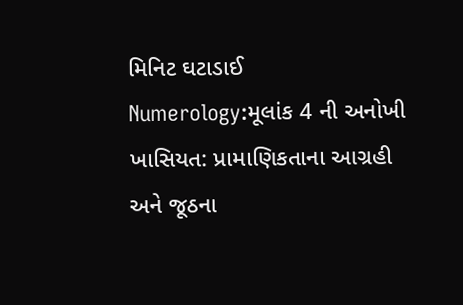મિનિટ ઘટાડાઈ
Numerology:મૂલાંક 4 ની અનોખી ખાસિયત: પ્રામાણિકતાના આગ્રહી અને જૂઠના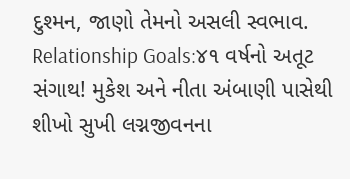દુશ્મન, જાણો તેમનો અસલી સ્વભાવ.
Relationship Goals:૪૧ વર્ષનો અતૂટ સંગાથ! મુકેશ અને નીતા અંબાણી પાસેથી શીખો સુખી લગ્નજીવનના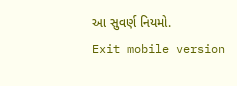આ સુવર્ણ નિયમો.
Exit mobile version